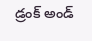డ్రంక్ అండ్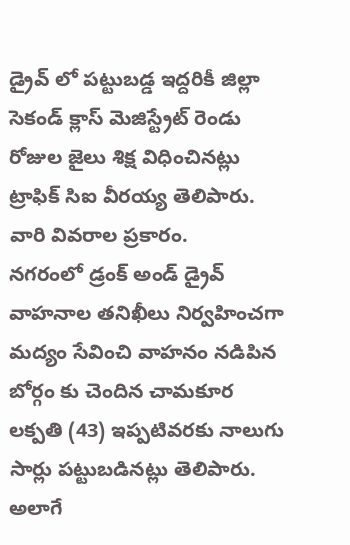డ్రైవ్ లో పట్టుబడ్డ ఇద్దరికీ జిల్లా సెకండ్ క్లాస్ మెజిస్ట్రేట్ రెండు రోజుల జైలు శిక్ష విధించినట్లు ట్రాఫిక్ సిఐ వీరయ్య తెలిపారు. వారి వివరాల ప్రకారం.
నగరంలో డ్రంక్ అండ్ డ్రైవ్ వాహనాల తనిఖీలు నిర్వహించగా మద్యం సేవించి వాహనం నడిపిన బోర్గం కు చెందిన చామకూర లక్పతి (43) ఇప్పటివరకు నాలుగు సార్లు పట్టుబడినట్లు తెలిపారు.
అలాగే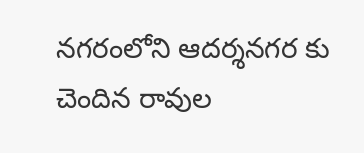నగరంలోని ఆదర్శనగర కు చెందిన రావుల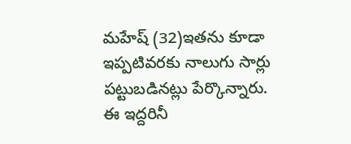మహేష్ (32)ఇతను కూడా ఇప్పటివరకు నాలుగు సార్లు పట్టుబడినట్లు పేర్కొన్నారు.
ఈ ఇద్దరినీ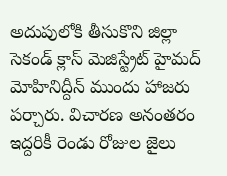అదుపులోకి తీసుకొని జిల్లా సెకండ్ క్లాస్ మెజిస్ట్రేట్ హైమద్ మోహినిద్దీన్ ముందు హాజరు పర్చారు. విచారణ అనంతరం ఇద్దరికీ రెండు రోజుల జైలు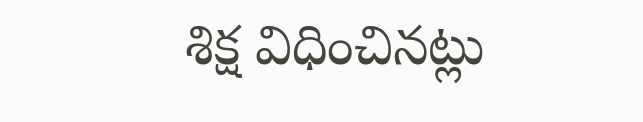శిక్ష విధించినట్లు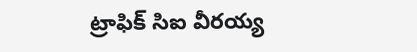ట్రాఫిక్ సిఐ వీరయ్య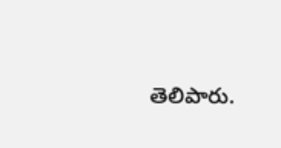తెలిపారు.